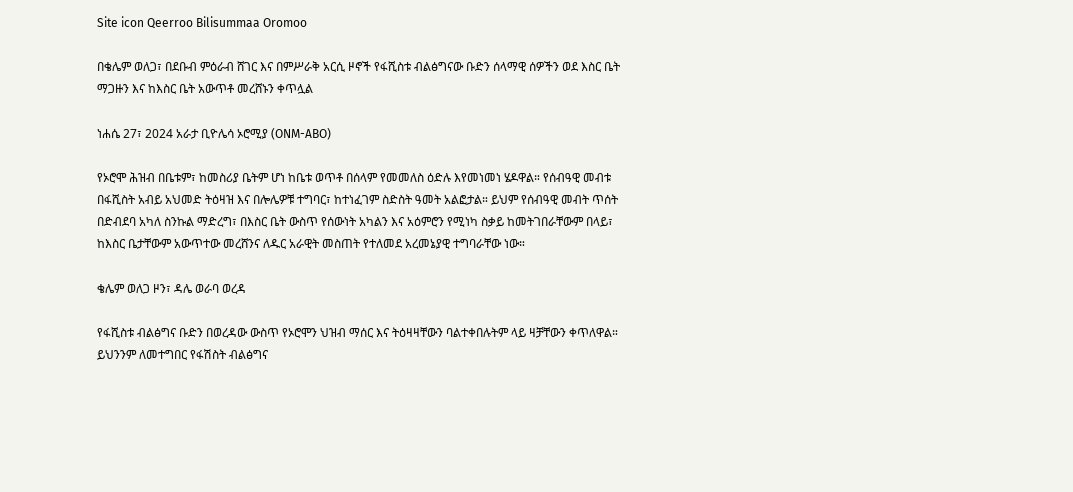Site icon Qeerroo Bilisummaa Oromoo

በቄሌም ወለጋ፣ በደቡብ ምዕራብ ሸገር እና በምሥራቅ አርሲ ዞኖች የፋሺስቱ ብልፅግናው ቡድን ሰላማዊ ሰዎችን ወደ እስር ቤት ማጋዙን እና ከእስር ቤት አውጥቶ መረሸኑን ቀጥሏል

ነሐሴ 27፣ 2024 አራታ ቢዮሌሳ ኦሮሚያ (ONM-ABO)

የኦሮሞ ሕዝብ በቤቱም፣ ከመስሪያ ቤትም ሆነ ከቤቱ ወጥቶ በሰላም የመመለስ ዕድሉ እየመነመነ ሄዶዋል። የሰብዓዊ መብቱ በፋሺስት አብይ አህመድ ትዕዛዝ እና በሎሌዎቹ ተግባር፣ ከተነፈገም ስድስት ዓመት አልፎታል። ይህም የሰብዓዊ መብት ጥሰት በድብደባ አካለ ስንኩል ማድረግ፣ በእስር ቤት ውስጥ የሰውነት አካልን እና አዕምሮን የሚነካ ስቃይ ከመትገበራቸውም በላይ፣ ከእስር ቤታቸውም አውጥተው መረሸንና ለዱር አራዊት መስጠት የተለመደ አረመኔያዊ ተግባራቸው ነው።

ቄሌም ወለጋ ዞን፣ ዳሌ ወራባ ወረዳ

የፋሺስቱ ብልፅግና ቡድን በወረዳው ውስጥ የኦሮሞን ህዝብ ማሰር እና ትዕዛዛቸውን ባልተቀበሉትም ላይ ዛቻቸውን ቀጥለዋል። ይህንንም ለመተግበር የፋሽስት ብልፅግና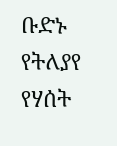ቡድኑ የትለያየ የሃሰት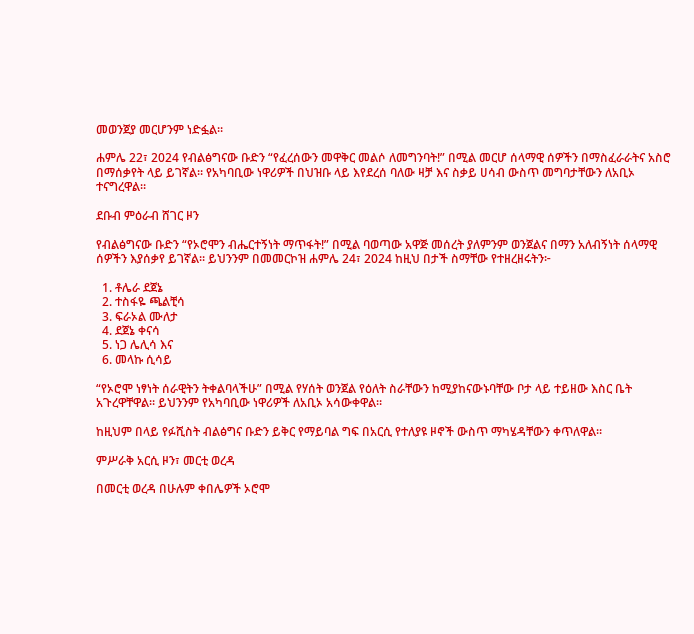መወንጀያ መርሆንም ነድፏል።

ሐምሌ 22፣ 2024 የብልፅግናው ቡድን “የፈረሰውን መዋቅር መልሶ ለመግንባት!” በሚል መርሆ ሰላማዊ ሰዎችን በማስፈራራትና አስሮ በማሰቃየት ላይ ይገኛል። የአካባቢው ነዋሪዎች በህዝቡ ላይ እየደረሰ ባለው ዛቻ እና ስቃይ ሀሳብ ውስጥ መግባታቸውን ለአቢኦ ተናግረዋል።

ደቡብ ምዕራብ ሸገር ዞን

የብልፅግናው ቡድን “የኦሮሞን ብሔርተኝነት ማጥፋት!” በሚል ባወጣው አዋጅ መሰረት ያለምንም ወንጀልና በማን አለብኝነት ሰላማዊ ሰዎችን እያሰቃየ ይገኛል። ይህንንም በመመርኮዝ ሐምሌ 24፣ 2024 ከዚህ በታች ስማቸው የተዘረዘሩትን፦

  1. ቶሌራ ደጀኔ
  2. ተስፋዬ ጫልቺሳ
  3. ፍራኦል ሙለታ
  4. ደጀኔ ቀናሳ
  5. ነጋ ሌሊሳ እና
  6. መላኩ ሲሳይ

“የኦሮሞ ነፃነት ሰራዊትን ትቀልባላችሁ” በሚል የሃሰት ወንጀል የዕለት ስራቸውን ከሚያከናውኑባቸው ቦታ ላይ ተይዘው እስር ቤት አጉረዋቸዋል። ይህንንም የአካባቢው ነዋሪዎች ለአቢኦ አሳውቀዋል።

ከዚህም በላይ የፉሺስት ብልፅግና ቡድን ይቅር የማይባል ግፍ በአርሲ የተለያዩ ዞኖች ውስጥ ማካሄዳቸውን ቀጥለዋል።

ምሥራቅ አርሲ ዞን፣ መርቲ ወረዳ

በመርቲ ወረዳ በሁሉም ቀበሌዎች ኦሮሞ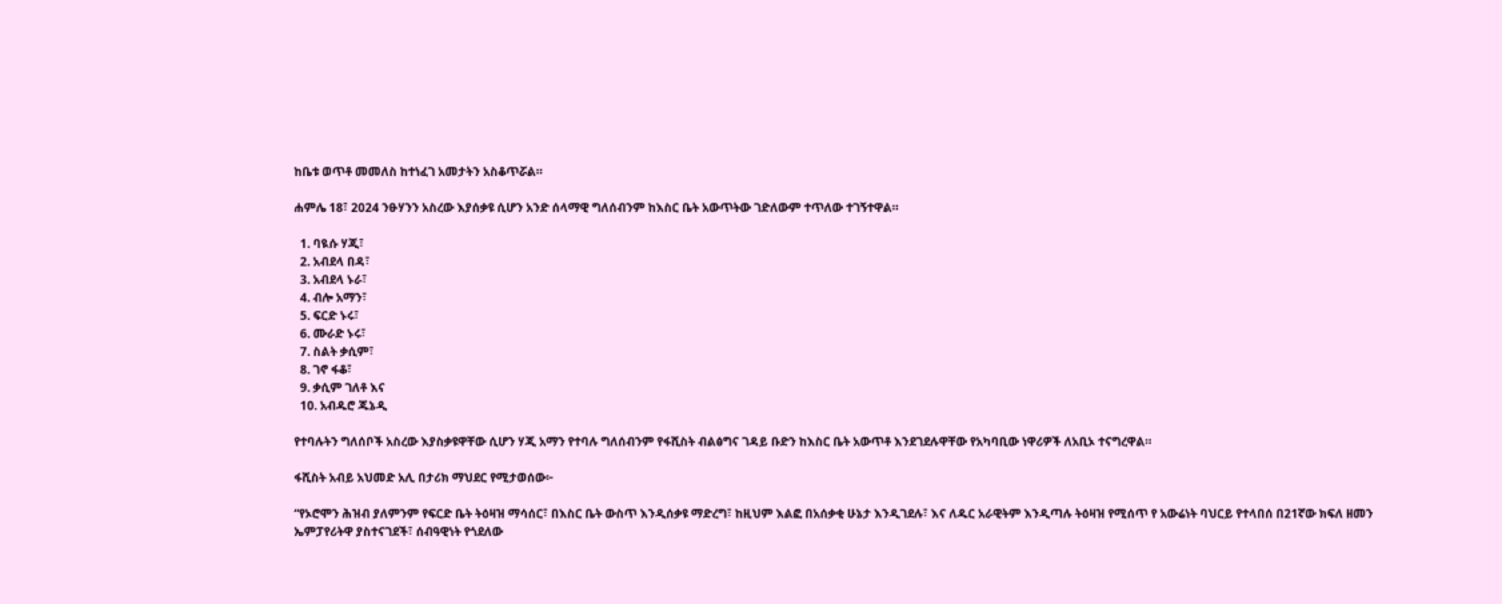ከቤቱ ወጥቶ መመለስ ከተነፈገ አመታትን አስቆጥሯል።

ሐምሌ 18፣ 2024 ንፁሃንን አስረው እያሰቃዩ ሲሆን አንድ ሰላማዊ ግለሰብንም ከእስር ቤት አውጥትው ገድለውም ተጥለው ተገኝተዋል።

  1. ባዪሱ ሃጂ፣
  2. አብደላ በዳ፣
  3. አብደላ ኑራ፣
  4. ብሎ አማን፣
  5. ፍርድ ኑሩ፣
  6. ሙራድ ኑሩ፣
  7. ስልት ቃሲም፣
  8. ገኖ ፋቆ፣
  9. ቃሲም ገለቶ እና
  10. አብዱሮ ጁኔዲ

የተባሉትን ግለሰቦች አስረው እያስቃዩዋቸው ሲሆን ሃጂ አማን የተባሉ ግለሰብንም የፋሺስት ብልፅግና ገዳይ ቡድን ከእስር ቤት አውጥቶ እንደገደሉዋቸው የአካባቢው ነዋሪዎች ለአቢኦ ተናግረዋል።

ፋሺስት አብይ አህመድ አሊ በታሪክ ማህደር የሚታወሰው፦

“የኦሮሞን ሕዝብ ያለምንም የፍርድ ቤት ትዕዛዝ ማሳሰር፣ በእስር ቤት ውስጥ እንዲሰቃዩ ማድረግ፣ ከዚህም እልፎ በአሰቃቂ ሁኔታ እንዲገደሉ፣ እና ለዱር አራዊትም እንዲጣሉ ትዕዛዝ የሚሰጥ የ አውሬነት ባህርይ የተላበሰ በ21ኛው ክፍለ ዘመን ኤምፓየሪትዋ ያስተናገደች፣ ሰብዓዊነት የጎደለው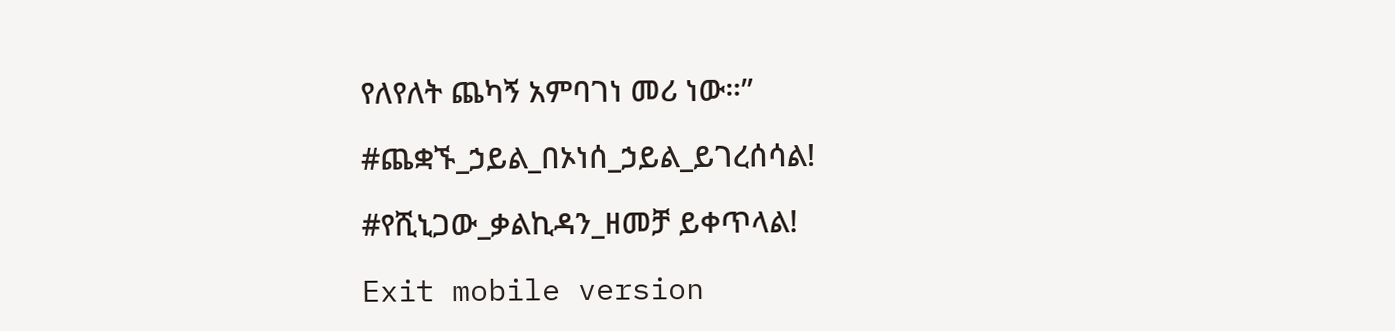የለየለት ጨካኝ አምባገነ መሪ ነው።”

#ጨቋኙ_ኃይል_በኦነሰ_ኃይል_ይገረሰሳል!

#የሺኒጋው_ቃልኪዳን_ዘመቻ ይቀጥላል!

Exit mobile version